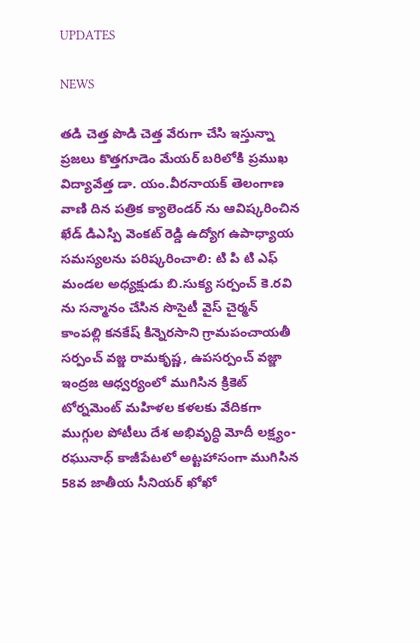UPDATES

NEWS

తడి చెత్త పొడి చెత్త వేరుగా చేసి ఇస్తున్నా ప్రజలు కొత్తగూడెం మేయర్ బరిలోకి ప్రముఖ విద్యావేత్త డా. యం.వీరనాయక్ తెలంగాణ వాణి దిన పత్రిక క్యాలెండర్ ను ఆవిష్కరించిన ఖేడ్ డిఎస్పి వెంకట్ రెడ్డి ఉద్యోగ ఉపాధ్యాయ సమస్యలను పరిష్కరించాలి: టి పి టి ఎఫ్ మండల అధ్యక్షుడు బి.సుక్య సర్పంచ్ కె.రవి ను సన్మానం చేసిన సొసైటీ వైస్ చైర్మన్ కాంపల్లి కనకేష్‌ కిన్నెరసాని గ్రామపంచాయతీ సర్పంచ్ వజ్జ రామకృష్ణ, ఉపసర్పంచ్ వజ్జా ఇంద్రజ ఆధ్వర్యంలో ముగిసిన క్రికెట్ టోర్నమెంట్ మహిళల కళలకు వేదికగా ముగ్గుల పోటీలు దేశ అభివృద్ధి మోదీ లక్ష్యం- రఘునాధ్ కాజీపేటలో అట్టహాసంగా ముగిసిన 58వ జాతీయ సీనియర్ ఖోఖో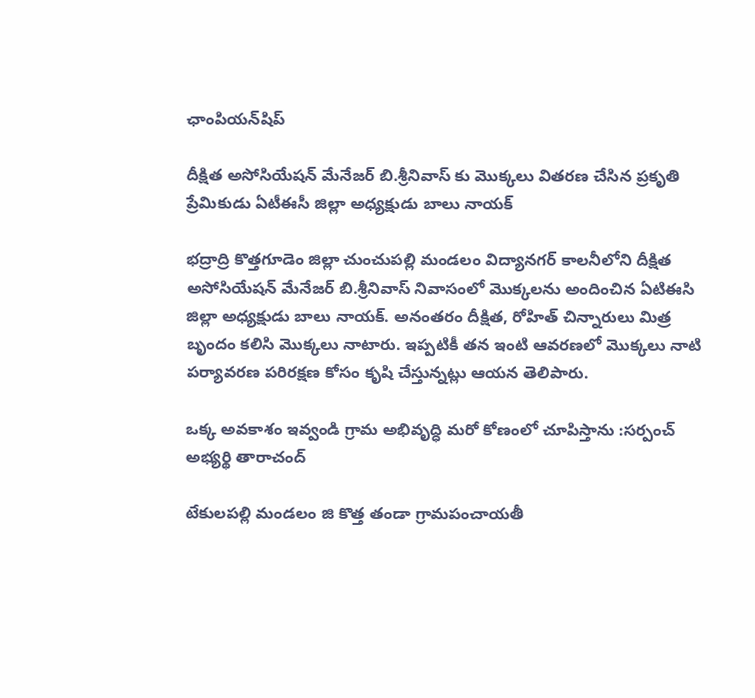ఛాంపియన్‌షిప్

దీక్షిత అసోసియేషన్ మేనేజర్ బి.శ్రీనివాస్ కు మొక్కలు వితరణ చేసిన ప్రకృతి ప్రేమికుడు ఏటీఈసీ జిల్లా అధ్యక్షుడు బాలు నాయక్

భద్రాద్రి కొత్తగూడెం జిల్లా చుంచుపల్లి మండలం విద్యానగర్ కాలనీలోని దీక్షిత అసోసియేషన్ మేనేజర్ బి.శ్రీనివాస్ నివాసంలో మొక్కలను అందించిన ఏటిఈసి జిల్లా అధ్యక్షుడు బాలు నాయక్. అనంతరం దీక్షిత, రోహిత్ చిన్నారులు మిత్ర బృందం కలిసి మొక్కలు నాటారు. ఇప్పటికీ తన ఇంటి ఆవరణలో మొక్కలు నాటి పర్యావరణ పరిరక్షణ కోసం కృషి చేస్తున్నట్లు ఆయన తెలిపారు.

ఒక్క అవకాశం ఇవ్వండి గ్రామ అభివృద్ధి మరో కోణంలో చూపిస్తాను :సర్పంచ్ అభ్యర్థి తారాచంద్

టేకులపల్లి మండలం జి కొత్త తండా గ్రామపంచాయతీ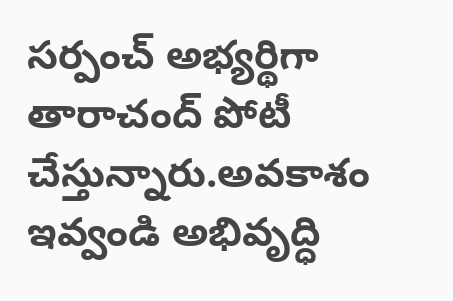సర్పంచ్ అభ్యర్థిగా తారాచంద్ పోటీ చేస్తున్నారు.అవకాశం ఇవ్వండి అభివృద్ధి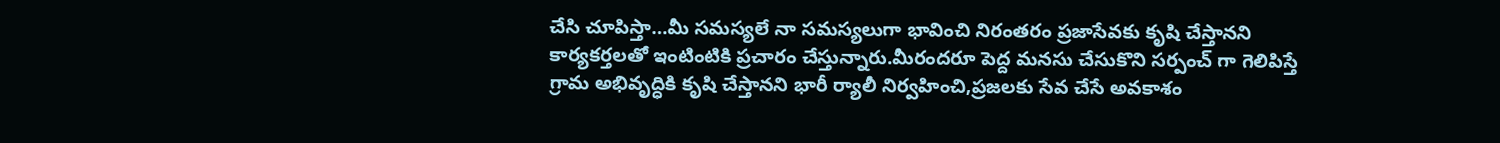చేసి చూపిస్తా…మీ సమస్యలే నా సమస్యలుగా భావించి నిరంతరం ప్రజాసేవకు కృషి చేస్తానని కార్యకర్తలతో ఇంటింటికి ప్రచారం చేస్తున్నారు.మీరందరూ పెద్ద మనసు చేసుకొని సర్పంచ్ గా గెలిపిస్తే గ్రామ అభివృద్ధికి కృషి చేస్తానని భారీ ర్యాలీ నిర్వహించి,ప్రజలకు సేవ చేసే అవకాశం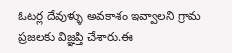ఓటర్ల దేవుళ్ళు అవకాశం ఇవ్వాలని గ్రామ ప్రజలకు విజ్ఞప్తి చేశారు.ఈ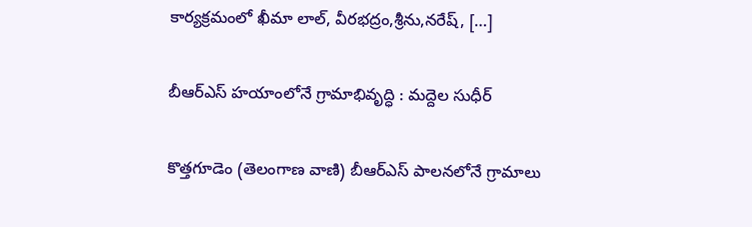కార్యక్రమంలో ఖీమా లాల్, వీరభద్రం,శ్రీను,నరేష్, […]

బీఆర్ఎస్ హయాంలోనే గ్రామాభివృద్ధి : మద్దెల సుధీర్

కొత్తగూడెం (తెలంగాణ వాణి) బీఆర్ఎస్ పాలనలోనే గ్రామాలు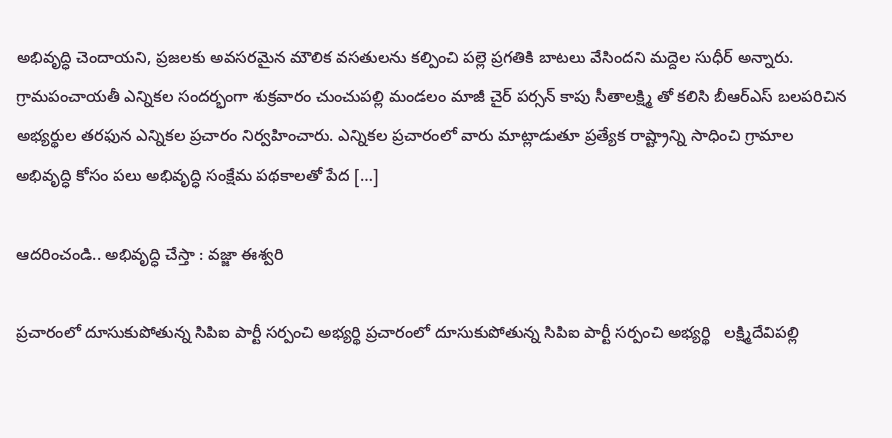అభివృద్ధి చెందాయని, ప్రజలకు అవసరమైన మౌలిక వసతులను కల్పించి పల్లె ప్రగతికి బాటలు వేసిందని మద్దెల సుధీర్ అన్నారు. గ్రామపంచాయతీ ఎన్నికల సందర్భంగా శుక్రవారం చుంచుపల్లి మండలం మాజీ చైర్ పర్సన్ కాపు సీతాలక్ష్మి తో కలిసి బీఆర్ఎస్ బలపరిచిన అభ్యర్థుల తరఫున ఎన్నికల ప్రచారం నిర్వహించారు. ఎన్నికల ప్రచారంలో వారు మాట్లాడుతూ ప్రత్యేక రాష్ట్రాన్ని సాధించి గ్రామాల అభివృద్ధి కోసం పలు అభివృద్ధి సంక్షేమ పథకాలతో పేద […]

ఆదరించండి.. అభివృద్ధి చేస్తా : వజ్జా ఈశ్వరి

ప్రచారంలో దూసుకుపోతున్న సిపిఐ పార్టీ సర్పంచి అభ్యర్థి ప్రచారంలో దూసుకుపోతున్న సిపిఐ పార్టీ సర్పంచి అభ్యర్థి   లక్ష్మిదేవిపల్లి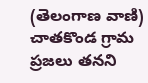(తెలంగాణ వాణి) చాతకొండ గ్రామ ప్రజలు తనని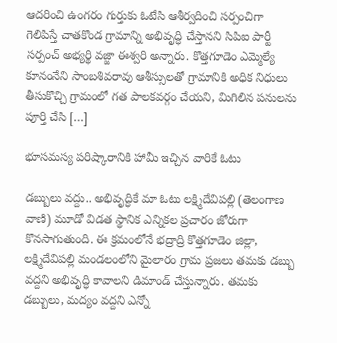ఆదరించి ఉంగరం గుర్తుకు ఓటేసి ఆశీర్వదించి సర్పంచిగా గెలిపిస్తే చాతకొండ గ్రామాన్ని అభివృద్ధి చేస్తానని సిపిఐ పార్టీ సర్పంచ్ అభ్యర్థి వజ్జా ఈశ్వరి అన్నారు. కొత్తగూడెం ఎమ్మెల్యే కూనంనేని సాంబశివరావు ఆశీస్సులతో గ్రామానికి అధిక నిధులు తీసుకొచ్చి గ్రామంలో గత పాలకవర్గం చేయని, మిగిలిన పనులను పూర్తి చేసి […]

భూసమస్య పరిష్కారానికి హామీ ఇచ్చిన వారికే ఓటు

డబ్బులు వద్దు.. అభివృద్ధికే మా ఓటు లక్ష్మిదేవిపల్లి (తెలంగాణ వాణి) మూడో విడత స్థానిక ఎన్నికల ప్రచారం జోరుగా కొనసాగుతుంది. ఈ క్రమంలోనే భద్రాద్రి కొత్తగూడెం జిల్లా, లక్ష్మిదేవిపల్లి మండలంలోని మైలారం గ్రామ ప్రజలు తమకు డబ్బు వద్దని అభివృద్ధి కావాలని డిమాండ్ చేస్తున్నారు. తమకు డబ్బులు, మద్యం వద్దని ఎన్నో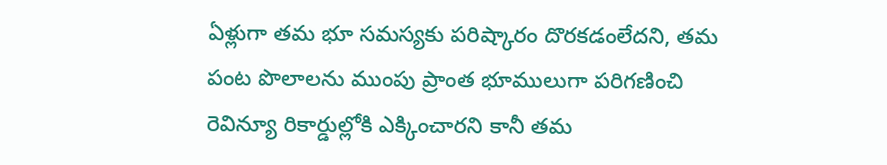ఏళ్లుగా తమ భూ సమస్యకు పరిష్కారం దొరకడంలేదని, తమ పంట పొలాలను ముంపు ప్రాంత భూములుగా పరిగణించి రెవిన్యూ రికార్డుల్లోకి ఎక్కించారని కానీ తమ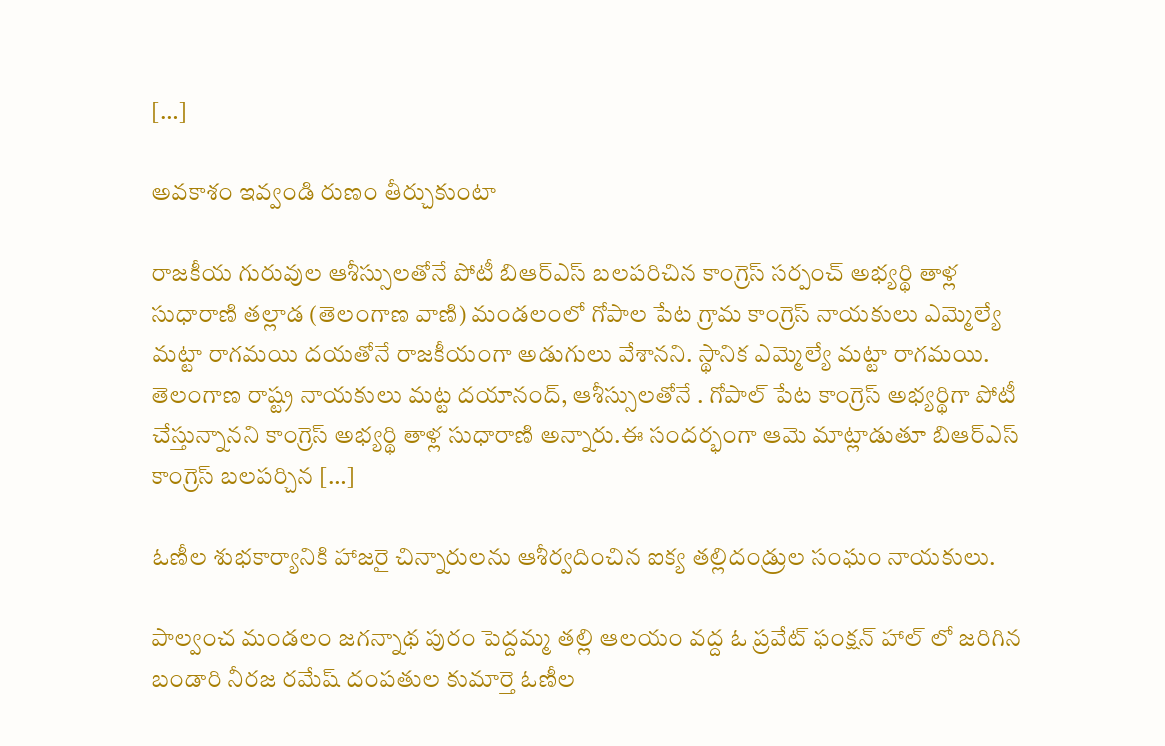[…]

అవకాశం ఇవ్వండి రుణం తీర్చుకుంటా

రాజకీయ గురువుల ఆశీస్సులతోనే పోటీ బిఆర్ఎస్ బలపరిచిన కాంగ్రెస్ సర్పంచ్ అభ్యర్థి తాళ్ల సుధారాణి తల్లాడ (తెలంగాణ వాణి) మండలంలో గోపాల పేట గ్రామ కాంగ్రెస్ నాయకులు ఎమ్మెల్యే మట్టా రాగమయి దయతోనే రాజకీయంగా అడుగులు వేశానని. స్థానిక ఎమ్మెల్యే మట్టా రాగమయి. తెలంగాణ రాష్ట్ర నాయకులు మట్ట దయానంద్, ఆశీస్సులతోనే . గోపాల్ పేట కాంగ్రెస్ అభ్యర్థిగా పోటీ చేస్తున్నానని కాంగ్రెస్ అభ్యర్థి తాళ్ల సుధారాణి అన్నారు.ఈ సందర్భంగా ఆమె మాట్లాడుతూ బిఆర్ఎస్ కాంగ్రెస్ బలపర్చిన […]

ఓణీల శుభకార్యానికి హాజరై చిన్నారులను ఆశీర్వదించిన ఐక్య తల్లిదండ్రుల సంఘం నాయకులు.

పాల్వంచ మండలం జగన్నాథ పురం పెద్దమ్మ తల్లి ఆలయం వద్ద ఓ ప్రవేట్ ఫంక్షన్ హాల్ లో జరిగిన బండారి నీరజ రమేష్ దంపతుల కుమార్తె ఓణీల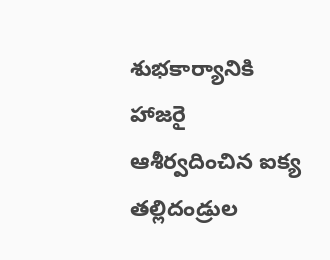శుభకార్యానికి హాజరై ఆశీర్వదించిన ఐక్య తల్లిదండ్రుల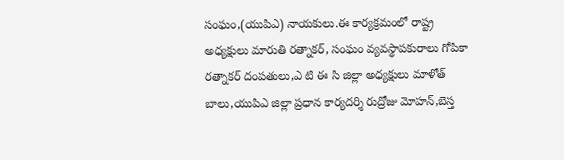సంఘం,(యుపిఎ) నాయకులు.ఈ కార్యక్రమంలో రాష్ట్ర అధ్యక్షులు మారుతి రత్నాకర్, సంఘం వ్యవస్థాపకురాలు గోపికా రత్నాకర్ దంపతులు,ఎ టి ఈ సి జిల్లా అధ్యక్షులు మాళోత్ బాలు,యుపిఎ జిల్లా ప్రధాన కార్యదర్శి రుద్రోజు మోహన్,బెస్త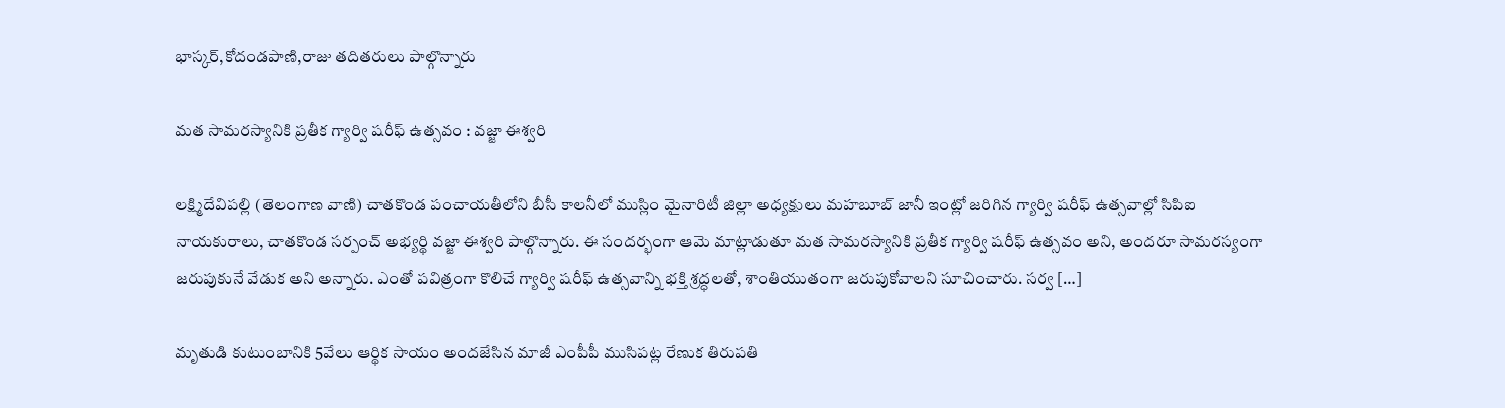భాస్కర్,కోదండపాణి,రాజు తదితరులు పాల్గొన్నారు

మత సామరస్యానికి ప్రతీక గ్యార్వి షరీఫ్ ఉత్సవం : వజ్జా ఈశ్వరి

లక్ష్మిదేవిపల్లి (తెలంగాణ వాణి) చాతకొండ పంచాయతీలోని బీసీ కాలనీలో ముస్లిం మైనారిటీ జిల్లా అధ్యక్షులు మహబూబ్ జానీ ఇంట్లో జరిగిన గ్యార్వి షరీఫ్ ఉత్సవాల్లో సిపిఐ నాయకురాలు, చాతకొండ సర్పంచ్ అభ్యర్థి వజ్జా ఈశ్వరి పాల్గొన్నారు. ఈ సందర్భంగా ఆమె మాట్లాడుతూ మత సామరస్యానికి ప్రతీక గ్యార్వి షరీఫ్ ఉత్సవం అని, అందరూ సామరస్యంగా జరుపుకునే వేడుక అని అన్నారు. ఎంతో పవిత్రంగా కొలిచే గ్యార్వి షరీఫ్ ఉత్సవాన్ని భక్తి శ్రద్ధలతో, శాంతియుతంగా జరుపుకోవాలని సూచించారు. సర్వ […]

మృతుడి కుటుంబానికి 5వేలు ఆర్థిక సాయం అందజేసిన మాజీ ఎంపీపీ ముసిపట్ల రేణుక తిరుపతి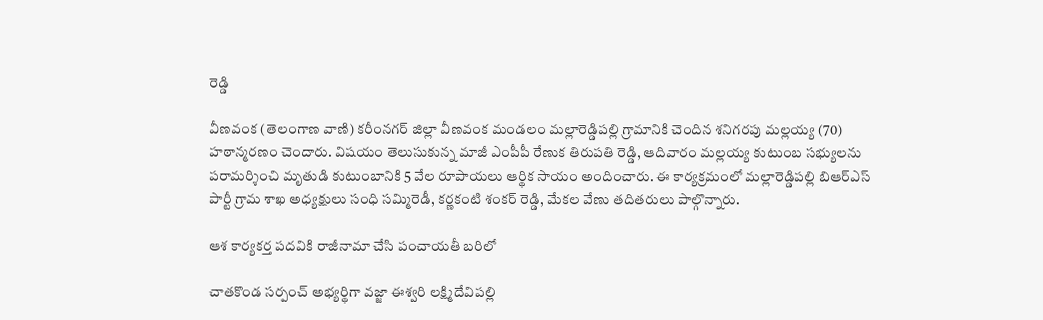రెడ్డి

వీణవంక (తెలంగాణ వాణి) కరీంనగర్ జిల్లా వీణవంక మండలం మల్లారెడ్డిపల్లి గ్రామానికి చెందిన శనిగరపు మల్లయ్య (70) హఠాన్మరణం చెందారు. విషయం తెలుసుకున్న మాజీ ఎంపీపీ రేణుక తిరుపతి రెడ్డి, ఆదివారం మల్లయ్య కుటుంబ సభ్యులను పరామర్శించి మృతుడి కుటుంబానికి 5 వేల రూపాయలు ఆర్థిక సాయం అందించారు. ఈ కార్యక్రమంలో మల్లారెడ్డిపల్లి బిఆర్ఎస్ పార్టీ గ్రామ శాఖ అధ్యక్షులు సంధి సమ్మిరెడీ, కర్ణకంటి శంకర్ రెడ్డి, మేకల వేణు తదితరులు పాల్గొన్నారు.

ఆశ కార్యకర్త పదవికి రాజీనామా చేసి పంచాయతీ బరిలో

చాతకొండ సర్పంచ్ అభ్యర్థిగా వజ్జా ఈశ్వరి లక్ష్మిదేవిపల్లి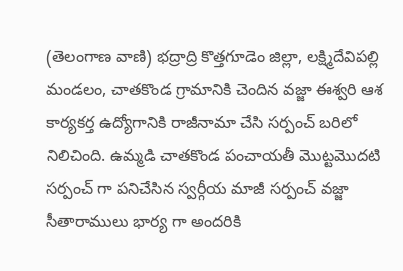(తెలంగాణ వాణి) భద్రాద్రి కొత్తగూడెం జిల్లా, లక్ష్మిదేవిపల్లి మండలం, చాతకొండ గ్రామానికి చెందిన వజ్జా ఈశ్వరి ఆశ కార్యకర్త ఉద్యోగానికి రాజీనామా చేసి సర్పంచ్ బరిలో నిలిచింది. ఉమ్మడి చాతకొండ పంచాయతీ మొట్టమొదటి సర్పంచ్ గా పనిచేసిన స్వర్గీయ మాజీ సర్పంచ్ వజ్జా సీతారాములు భార్య గా అందరికి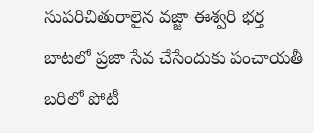సుపరిచితురాలైన వజ్జా ఈశ్వరి భర్త బాటలో ప్రజా సేవ చేసేందుకు పంచాయతీ బరిలో పోటీ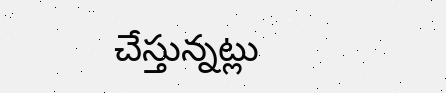చేస్తున్నట్లు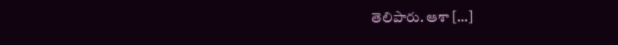తెలిపారు. ఆశా […]